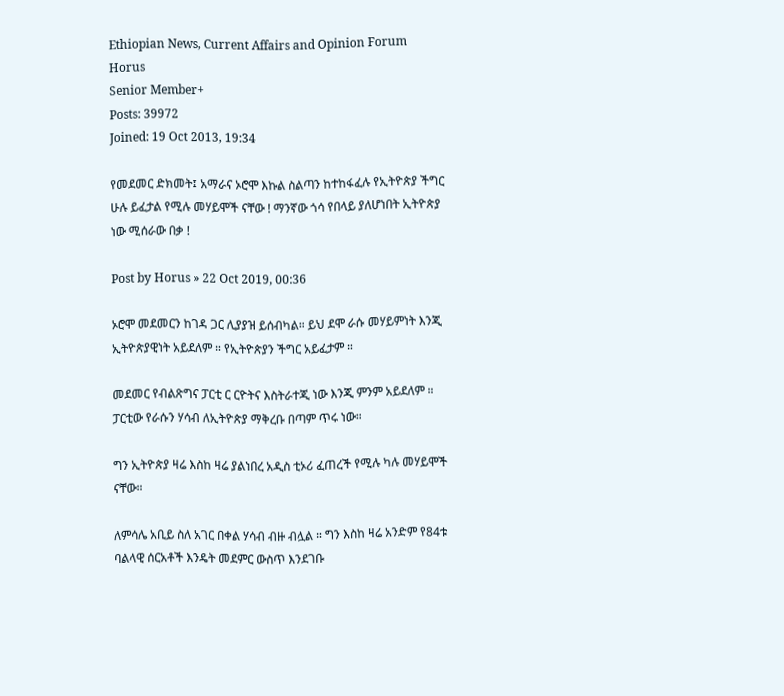Ethiopian News, Current Affairs and Opinion Forum
Horus
Senior Member+
Posts: 39972
Joined: 19 Oct 2013, 19:34

የመደመር ድክመት፤ አማራና ኦሮሞ እኩል ስልጣን ከተከፋፈሉ የኢትዮጵያ ችግር ሁሉ ይፈታል የሚሉ መሃይሞች ናቸው ! ማንኛው ጎሳ የበላይ ያለሆነበት ኢትዮጵያ ነው ሚሰራው በቃ !

Post by Horus » 22 Oct 2019, 00:36

ኦሮሞ መደመርን ከገዳ ጋር ሊያያዝ ይሰብካል። ይህ ደሞ ራሱ መሃይምነት እንጂ ኢትዮጵያዊነት አይደለም ። የኢትዮጵያን ችግር አይፈታም ።

መደመር የብልጽግና ፓርቲ ር ርዮትና እስትራተጂ ነው እንጂ ምንም አይደለም ። ፓርቲው የራሱን ሃሳብ ለኢትዮጵያ ማቅረቡ በጣም ጥሩ ነው።

ግን ኢትዮጵያ ዛሬ እስከ ዛሬ ያልነበረ አዲስ ቲኦሪ ፈጠረች የሚሉ ካሉ መሃይሞች ናቸው።

ለምሳሌ አቢይ ስለ አገር በቀል ሃሳብ ብዙ ብሏል ። ግን እስከ ዛሬ አንድም የ84ቱ ባልላዊ ሰርአቶች እንዴት መደምር ውስጥ እንደገቡ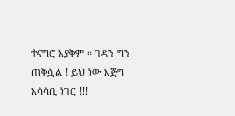ተናግሮ አያቅም ። ገዳን ግን ጠቅሷል ! ይህ ነው እጅግ አሳሳቢ ነገር !!!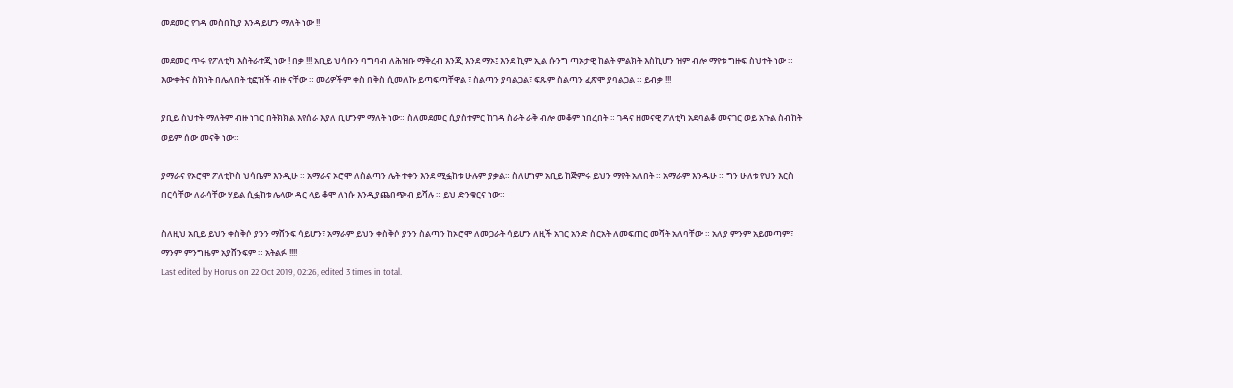መደመር የገዳ መስበኪያ እንዳይሆን ማለት ነው !!

መደመር ጥሩ የፖለቲካ እስትራተጂ ነው ! በቃ !!! አቢይ ህሳቡን ባግባብ ለሕዝቡ ማቅረብ እንጂ እንደ ማኦ፤ እንደ ኪም ኢል ሱንግ ጣኦታዊ ከልት ምልክት እስኪሆን ዝም ብሎ ማየቱ ግዙፍ ስህተት ነው ። እውቀትና ስክነት በሌለበት ቲፎዝች ብዙ ናቸው ። መሪዎችም ቀስ በቅስ ሲመለኩ ይጣፍጣቸዋል ፣ ስልጣን ያባልጋል፣ ፍጹም ስልጣን ፈጽሞ ያባልጋል ። ይብቃ !!!

ያቢይ ስህተት ማለትም ብዙ ነገር በትክክል እየሰራ እያለ ቢሆንም ማለት ነው። ስለመደመር ሲያስተምር ከገዳ ስራት ራቅ ብሎ መቆም ነበረበት ። ገዳና ዘመናዊ ፖለቲካ አደባልቆ መናገር ወይ አጉል ስብከት ወይም ሰው መናቅ ነው።

ያማራና የኦሮሞ ፖለቲኮስ ህሳቤም እንዲሁ ። አማራና ኦሮሞ ለስልጣን ሌት ተቀን እንደ ሚፏከቱ ሁሉም ያቃል። ስለሆነም አቢይ ከጅምሩ ይህን ማየት አለበት ። አማራም እንዱሁ ። ግን ሁለቱ የህን እርስ በርሳቸው ለራሳቸው ሃይል ሲፏከቱ ሌላው ዳር ላይ ቆሞ ለነሱ እንዲያጨበጭብ ይሻሉ ። ይህ ድንቁርና ነው።

ስለዚህ አቢይ ይህን ቀስቅሶ ያንን ማሸንፍ ሳይሆን፣ አማራም ይህን ቀስቅሶ ያንን ስልጣን ከኦሮሞ ለመጋራት ሳይሆን ለዚች አገር አንድ ስርአት ለመፍጠር መሻት አለባቸው ። አለያ ምንም አይመጣም፣ ማንም ምንግዜም አያሸንፍም ። አትልፉ !!!!
Last edited by Horus on 22 Oct 2019, 02:26, edited 3 times in total.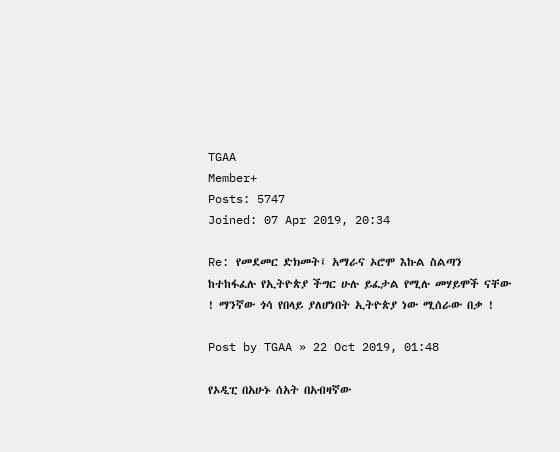TGAA
Member+
Posts: 5747
Joined: 07 Apr 2019, 20:34

Re: የመደመር ድክመት፤ አማራና ኦሮሞ እኩል ስልጣን ከተከፋፈሉ የኢትዮጵያ ችግር ሁሉ ይፈታል የሚሉ መሃይሞች ናቸው ! ማንኛው ጎሳ የበላይ ያለሆነበት ኢትዮጵያ ነው ሚሰራው በቃ !

Post by TGAA » 22 Oct 2019, 01:48

የኦዲፒ በአሁኑ ሰአት በአብዛኛው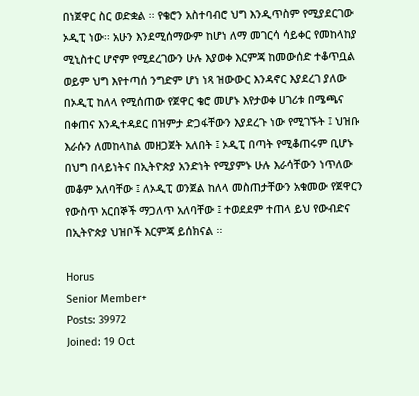በነጀዋር ስር ወድቋል ፡፡ የቄሮን አስተባብሮ ህግ እንዲጥስም የሚያደርገው ኦዲፒ ነው፡፡ አሁን እንደሚሰማውም ከሆነ ለማ መገርሳ ሳይቀር የመከላከያ ሚኒስተር ሆኖም የሚደረገውን ሁሉ እያወቀ እርምጃ ከመውሰድ ተቆጥቧል ወይም ህግ እየተጣሰ ንግድም ሆነ ነጻ ዝውውር እንዳኖር እያደረገ ያለው በኦዲፒ ከለላ የሚሰጠው የጀዋር ቄሮ መሆኑ እየታወቀ ሀገሪቱ በሜጫና በቀጠና እንዲተዳደር በዝምታ ድጋፋቸውን እያደረጉ ነው የሚገኙት ፤ ህዝቡ እራሱን ለመከላከል መዘጋጀት አለበት ፤ ኦዲፒ በጣት የሚቆጠሩም ቢሆኑ በህግ በላይነትና በኢትዮጵያ አንድነት የሚያምኑ ሁሉ እራሳቸውን ነጥለው መቆም አለባቸው ፤ ለኦዲፒ ወንጀል ከለላ መስጠታቸውን አቁመው የጀዋርን የውስጥ አርበኞች ማጋለጥ አለባቸው ፤ ተወደደም ተጠላ ይህ የውብድና በኢትዮጵያ ህዝቦች እርምጃ ይሰክናል ፡፡

Horus
Senior Member+
Posts: 39972
Joined: 19 Oct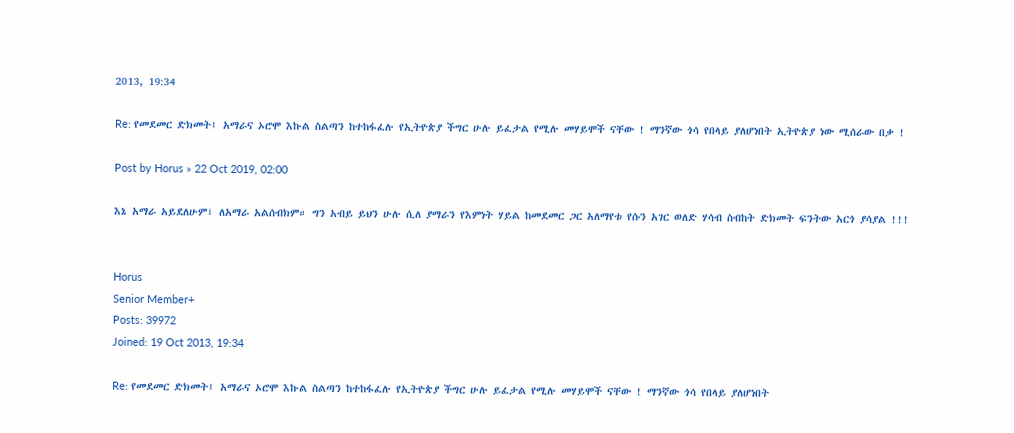2013, 19:34

Re: የመደመር ድክመት፤ አማራና ኦሮሞ እኩል ስልጣን ከተከፋፈሉ የኢትዮጵያ ችግር ሁሉ ይፈታል የሚሉ መሃይሞች ናቸው ! ማንኛው ጎሳ የበላይ ያለሆነበት ኢትዮጵያ ነው ሚሰራው በቃ !

Post by Horus » 22 Oct 2019, 02:00

እኔ አማራ አይደለሁም፣ ለአማራ አልሰብክም። ግን አብይ ይህን ሁሉ ሲለ ያማራን የእምነት ሃይል ከመደመር ጋር አለማየቱ የሱን አገር ወለድ ሃሳብ ስብከት ድክመት ፍንትው አርጎ ያሳያል !!!


Horus
Senior Member+
Posts: 39972
Joined: 19 Oct 2013, 19:34

Re: የመደመር ድክመት፤ አማራና ኦሮሞ እኩል ስልጣን ከተከፋፈሉ የኢትዮጵያ ችግር ሁሉ ይፈታል የሚሉ መሃይሞች ናቸው ! ማንኛው ጎሳ የበላይ ያለሆነበት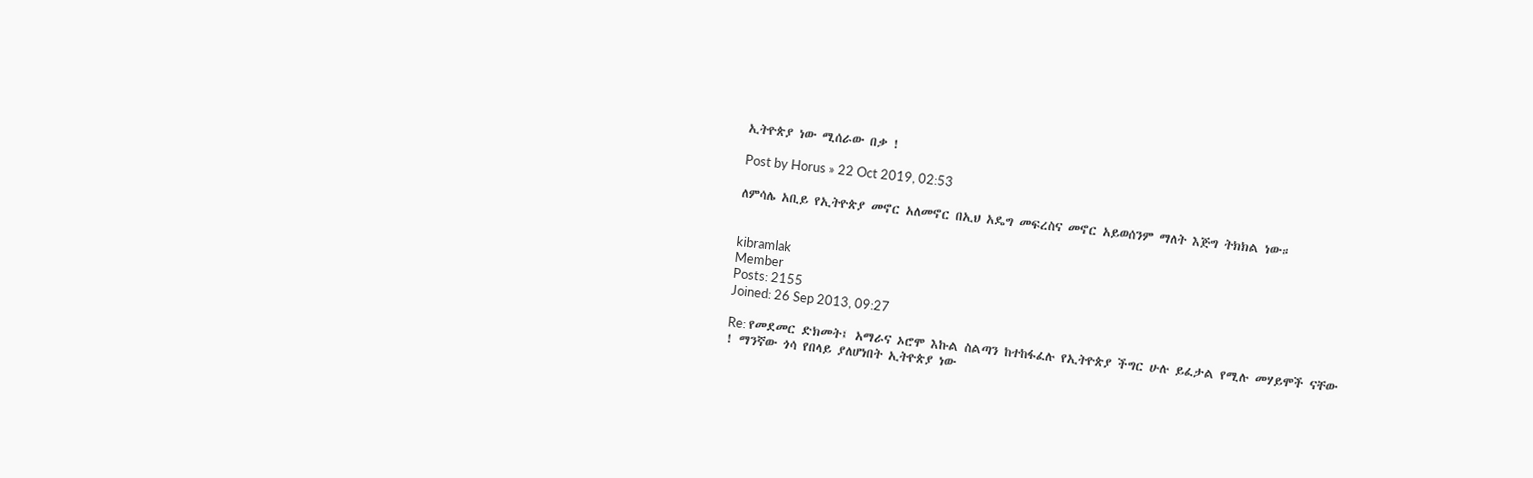ኢትዮጵያ ነው ሚሰራው በቃ !

Post by Horus » 22 Oct 2019, 02:53

ለምሳሌ አቢይ የኢትዮጵያ መኖር አለመኖር በኢህ አዴግ መፍረስና መኖር አይወሰንም ማለት እጅግ ትክክል ነው።


kibramlak
Member
Posts: 2155
Joined: 26 Sep 2013, 09:27

Re: የመደመር ድክመት፤ አማራና ኦሮሞ እኩል ስልጣን ከተከፋፈሉ የኢትዮጵያ ችግር ሁሉ ይፈታል የሚሉ መሃይሞች ናቸው ! ማንኛው ጎሳ የበላይ ያለሆነበት ኢትዮጵያ ነው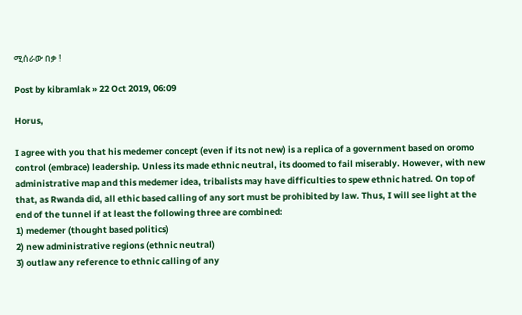ሚሰራው በቃ !

Post by kibramlak » 22 Oct 2019, 06:09

Horus,

I agree with you that his medemer concept (even if its not new) is a replica of a government based on oromo control (embrace) leadership. Unless its made ethnic neutral, its doomed to fail miserably. However, with new administrative map and this medemer idea, tribalists may have difficulties to spew ethnic hatred. On top of that, as Rwanda did, all ethic based calling of any sort must be prohibited by law. Thus, I will see light at the end of the tunnel if at least the following three are combined:
1) medemer (thought based politics)
2) new administrative regions (ethnic neutral)
3) outlaw any reference to ethnic calling of any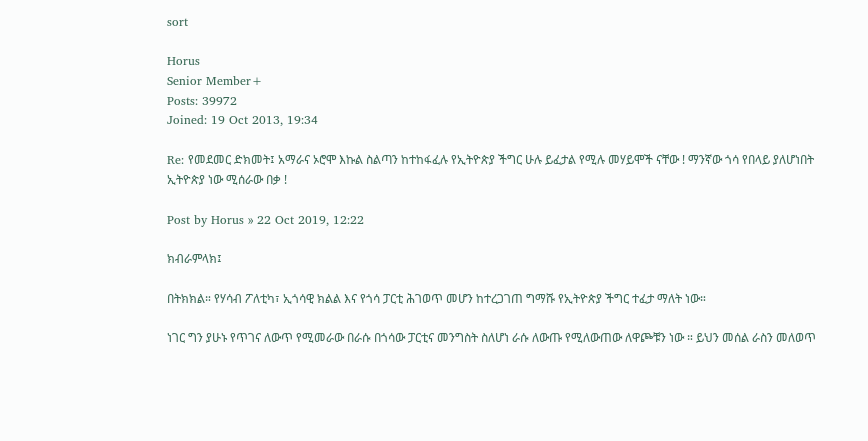sort

Horus
Senior Member+
Posts: 39972
Joined: 19 Oct 2013, 19:34

Re: የመደመር ድክመት፤ አማራና ኦሮሞ እኩል ስልጣን ከተከፋፈሉ የኢትዮጵያ ችግር ሁሉ ይፈታል የሚሉ መሃይሞች ናቸው ! ማንኛው ጎሳ የበላይ ያለሆነበት ኢትዮጵያ ነው ሚሰራው በቃ !

Post by Horus » 22 Oct 2019, 12:22

ክብራምላክ፤

በትክክል። የሃሳብ ፖለቲካ፣ ኢጎሳዊ ክልል እና የጎሳ ፓርቲ ሕገወጥ መሆን ከተረጋገጠ ግማሹ የኢትዮጵያ ችግር ተፈታ ማለት ነው።

ነገር ግን ያሁኑ የጥገና ለውጥ የሚመራው በራሱ በጎሳው ፓርቲና መንግስት ስለሆነ ራሱ ለውጡ የሚለውጠው ለዋጮቹን ነው ። ይህን መሰል ራስን መለወጥ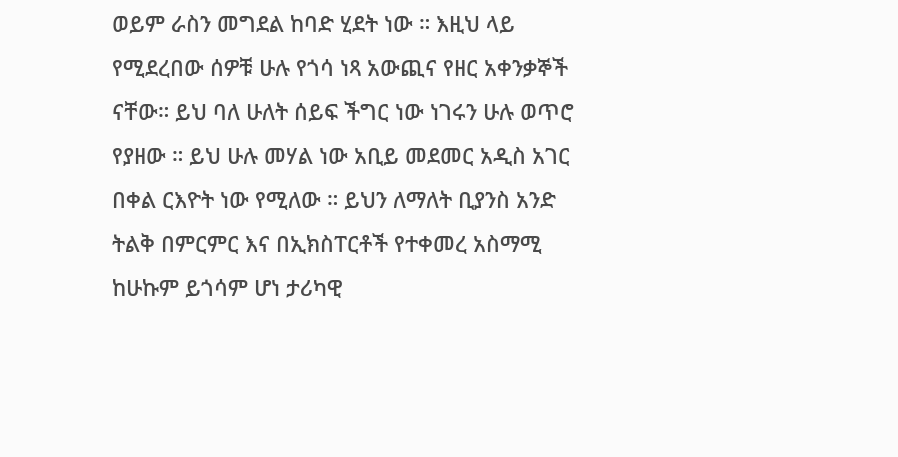ወይም ራስን መግደል ከባድ ሂደት ነው ። እዚህ ላይ የሚደረበው ሰዎቹ ሁሉ የጎሳ ነጻ አውጪና የዘር አቀንቃኞች ናቸው። ይህ ባለ ሁለት ሰይፍ ችግር ነው ነገሩን ሁሉ ወጥሮ የያዘው ። ይህ ሁሉ መሃል ነው አቢይ መደመር አዲስ አገር በቀል ርእዮት ነው የሚለው ። ይህን ለማለት ቢያንስ አንድ ትልቅ በምርምር እና በኢክስፐርቶች የተቀመረ አስማሚ ከሁኩም ይጎሳም ሆነ ታሪካዊ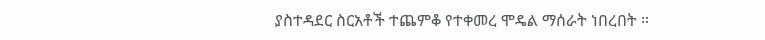ያስተዳደር ስርአቶች ተጨምቆ የተቀመረ ሞዴል ማሰራት ነበረበት ።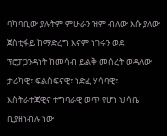ባካባቢው ያሉትም ምሁራን ዝም ብለው እሱ ያለው ጀስቲፋይ ከማድረግ እናም ነገሩን ወደ ፕሮፓጋንዳነት ከመሳብ ይልቅ መሰረት ወዳለው ታሪካዊ፣ ፍልስፍናዊ፣ ነድፈ ሃሳባዊ፣ እስትራተጃዊና ተግባራዊ ወጥ የሆነ ህሳቤ ቢያዘነብሉ ነው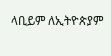ላቢይም ለኢትዮጵያም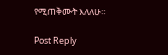የሚጠቅሙት እለለሁ።

Post Reply